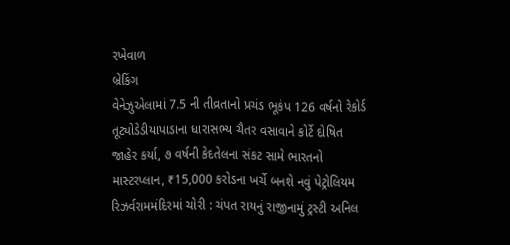રખેવાળ
બ્રેકિંગ
વેનેઝુએલામાં 7.5 ની તીવ્રતાનો પ્રચંડ ભૂકંપ 126 વર્ષનો રેકોર્ડ તૂટ્યોડેડીયાપાડાના ધારાસભ્ય ચૈતર વસાવાને કોર્ટે દોષિત જાહેર કર્યા, ૭ વર્ષની કેદતેલના સંકટ સામે ભારતનો માસ્ટરપ્લાન, ₹15,000 કરોડના ખર્ચે બનશે નવું પેટ્રોલિયમ રિઝર્વરામમંદિરમાં ચોરી : ચંપત રાયનું રાજીનામું ટ્રસ્ટી અનિલ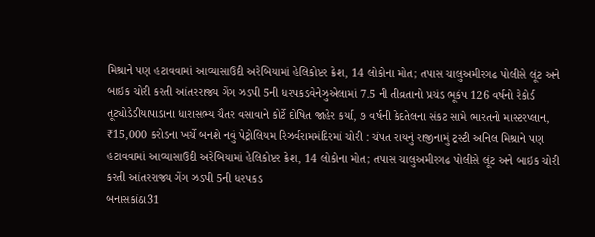મિશ્રાને પણ હટાવવામાં આવ્યાસાઉદી અરેબિયામાં હેલિકોપ્ટર ક્રેશ, 14 લોકોના મોત; તપાસ ચાલુઅમીરગઢ પોલીસે લૂંટ અને બાઇક ચોરી કરતી આંતરરાજ્ય ગેંગ ઝડપી 5ની ધરપકડવેનેઝુએલામાં 7.5 ની તીવ્રતાનો પ્રચંડ ભૂકંપ 126 વર્ષનો રેકોર્ડ તૂટ્યોડેડીયાપાડાના ધારાસભ્ય ચૈતર વસાવાને કોર્ટે દોષિત જાહેર કર્યા, ૭ વર્ષની કેદતેલના સંકટ સામે ભારતનો માસ્ટરપ્લાન, ₹15,000 કરોડના ખર્ચે બનશે નવું પેટ્રોલિયમ રિઝર્વરામમંદિરમાં ચોરી : ચંપત રાયનું રાજીનામું ટ્રસ્ટી અનિલ મિશ્રાને પણ હટાવવામાં આવ્યાસાઉદી અરેબિયામાં હેલિકોપ્ટર ક્રેશ, 14 લોકોના મોત; તપાસ ચાલુઅમીરગઢ પોલીસે લૂંટ અને બાઇક ચોરી કરતી આંતરરાજ્ય ગેંગ ઝડપી 5ની ધરપકડ
બનાસકાંઠા31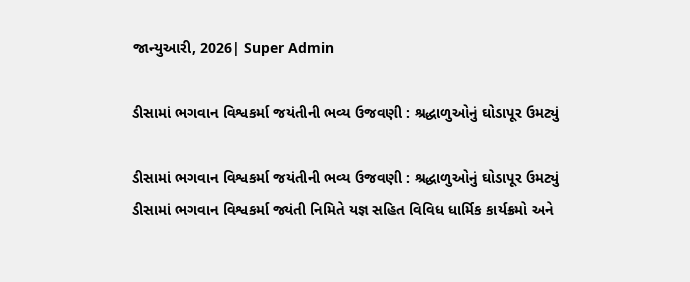જાન્યુઆરી, 2026| Super Admin

ડીસામાં ભગવાન વિશ્વકર્મા જયંતીની ભવ્ય ઉજવણી : શ્રદ્ધાળુઓનું ઘોડાપૂર ઉમટ્યું

ડીસામાં ભગવાન વિશ્વકર્મા જયંતીની ભવ્ય ઉજવણી : શ્રદ્ધાળુઓનું ઘોડાપૂર ઉમટ્યું
ડીસામાં ભગવાન વિશ્વકર્મા જ્યંતી નિમિતે યજ્ઞ સહિત વિવિધ ધાર્મિક કાર્યક્રમો અને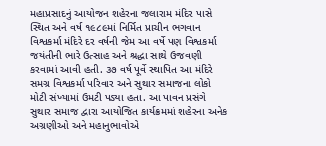મહાપ્રસાદનું આયોજન શહેરના જલારામ મંદિર પાસે સ્થિત અને વર્ષ ૧૯૮૯માં નિર્મિત પ્રાચીન ભગવાન વિશ્વકર્મા મંદિરે દર વર્ષની જેમ આ વર્ષે પણ વિશ્વકર્મા જયંતીની ભારે ઉત્સાહ અને શ્રદ્ધા સાથે ઉજવણી કરવામાં આવી હતી. ૩૭ વર્ષ પૂર્વે સ્થાપિત આ મંદિરે સમગ્ર વિશ્વકર્મા પરિવાર અને સુથાર સમાજના લોકો મોટી સંખ્યામાં ઉમટી પડ્યા હતા. આ પાવન પ્રસંગે સુથાર સમાજ દ્વારા આયોજિત કાર્યક્રમમાં શહેરના અનેક અગ્રણીઓ અને મહાનુભાવોએ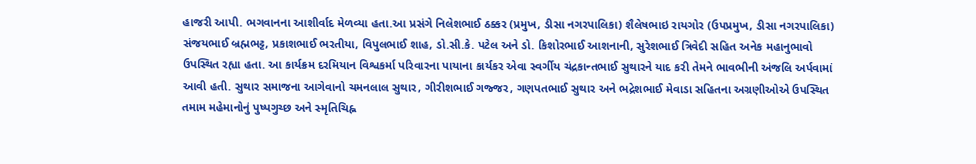હાજરી આપી. ભગવાનના આશીર્વાદ મેળવ્યા હતા.આ પ્રસંગે નિલેશભાઈ ઠક્કર (પ્રમુખ, ડીસા નગરપાલિકા) શૈલેષભાઇ રાયગોર (ઉપપ્રમુખ, ડીસા નગરપાલિકા) સંજયભાઈ બ્રહ્મભટ્ટ, પ્રકાશભાઈ ભરતીયા, વિપુલભાઈ શાહ, ડો.સી.કે. પટેલ અને ડો. કિશોરભાઈ આશનાની, સુરેશભાઈ ત્રિવેદી સહિત અનેક મહાનુભાવો ઉપસ્થિત રહ્યા હતા. આ કાર્યક્રમ દરમિયાન વિશ્વકર્મા પરિવારના પાયાના કાર્યકર એવા સ્વર્ગીય ચંદ્રકાન્તભાઈ સુથારને યાદ કરી તેમને ભાવભીની અંજલિ અર્પવામાં આવી હતી. સુથાર સમાજના આગેવાનો ચમનલાલ સુથાર, ગીરીશભાઈ ગજ્જર, ગણપતભાઈ સુથાર અને ભદ્રેશભાઈ મેવાડા સહિતના અગ્રણીઓએ ઉપસ્થિત તમામ મહેમાનોનું પુષ્પગુચ્છ અને સ્મૃતિચિહ્ન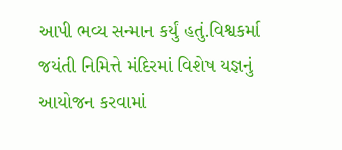આપી ભવ્ય સન્માન કર્યું હતું.વિશ્વકર્મા જયંતી નિમિત્તે મંદિરમાં વિશેષ યજ્ઞનું આયોજન કરવામાં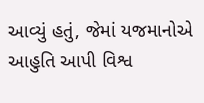આવ્યું હતું, જેમાં યજમાનોએ આહુતિ આપી વિશ્વ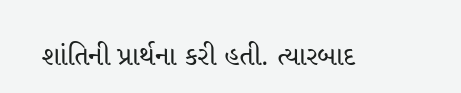શાંતિની પ્રાર્થના કરી હતી. ત્યારબાદ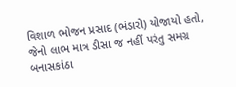વિશાળ ભોજન પ્રસાદ (ભંડારો) યોજાયો હતો, જેનો લાભ માત્ર ડીસા જ નહીં પરંતુ સમગ્ર બનાસકાંઠા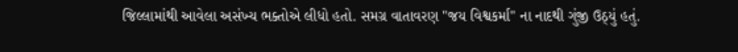જિલ્લામાંથી આવેલા અસંખ્ય ભક્તોએ લીધો હતો. સમગ્ર વાતાવરણ "જય વિશ્વકર્મા" ના નાદથી ગુંજી ઉઠ્યું હતું.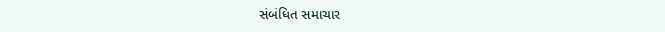સંબંધિત સમાચાર